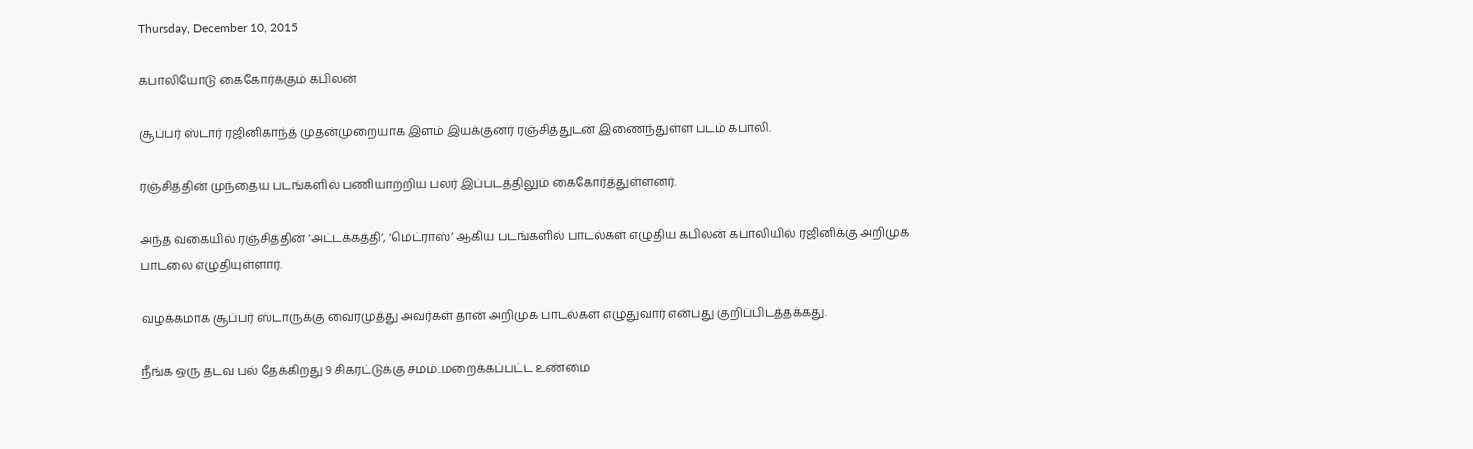Thursday, December 10, 2015

கபாலியோடு கைகோர்க்கும் கபிலன்

சூப்பர் ஸ்டார் ரஜினிகாந்த் முதன்முறையாக இளம் இயக்குனர் ரஞ்சித்துடன் இணைந்துள்ள படம் கபாலி.

ரஞ்சித்தின் முந்தைய படங்களில் பணியாற்றிய பலர் இப்படத்திலும் கைகோர்த்துள்ளனர்.

அந்த வகையில் ரஞ்சித்தின் ‘அட்டக்கத்தி’, ‘மெட்ராஸ்’ ஆகிய படங்களில் பாடல்கள் எழுதிய கபிலன் கபாலியில் ரஜினிக்கு அறிமுக பாடலை எழுதியுள்ளார்.

வழக்கமாக சூப்பர் ஸ்டாருக்கு வைரமுத்து அவர்கள் தான் அறிமுக பாடல்கள் எழுதுவார் என்பது குறிப்பிடத்தக்கது.

நீங்க ஒரு தடவ பல் தேக்கிறது 9 சிகரட்டுக்கு சமம்..மறைக்கப்பட்ட உண்மை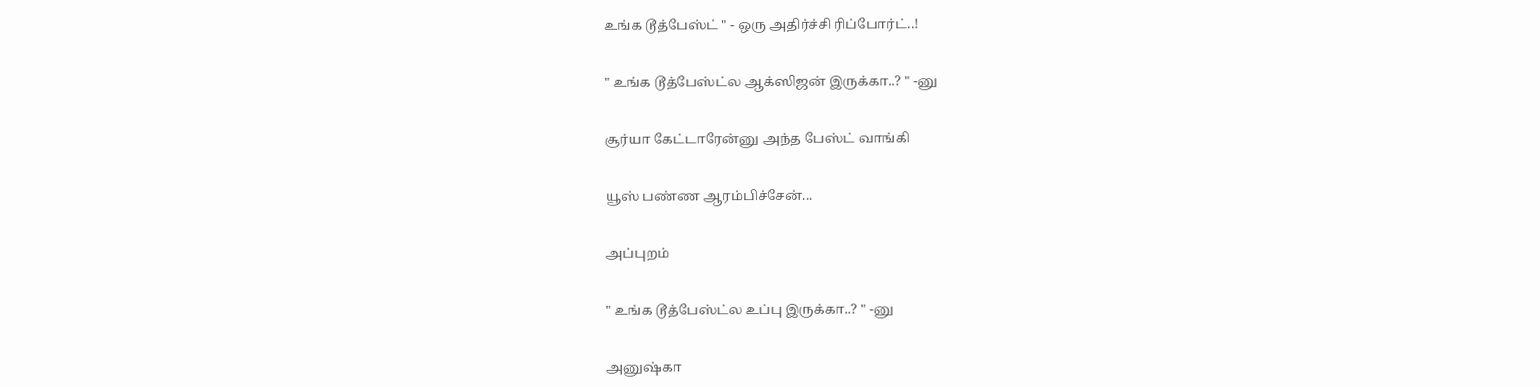உங்க டூத்பேஸ்ட் " - ஒரு அதிர்ச்சி ரிப்போர்ட்..!


" உங்க டூத்பேஸ்ட்ல ஆக்ஸிஜன் இருக்கா..? " -னு


சூர்யா கேட்டாரேன்னு அந்த பேஸ்ட் வாங்கி


யூஸ் பண்ண ஆரம்பிச்சேன்...


அப்புறம்


" உங்க டூத்பேஸ்ட்ல உப்பு இருக்கா..? " -னு


அனுஷ்கா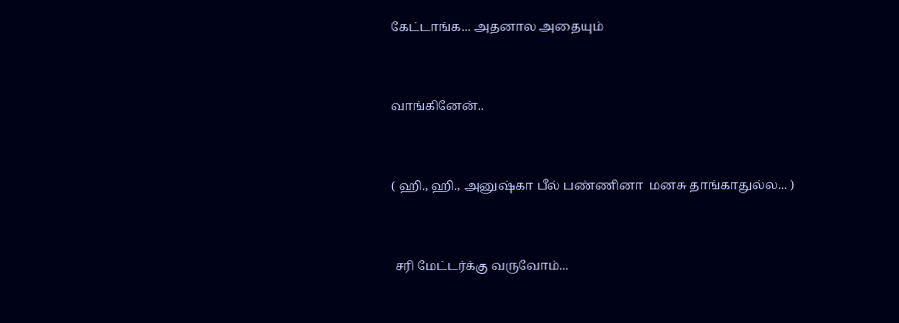கேட்டாங்க... அதனால அதையும்


வாங்கினேன்..


( ஹி., ஹி., அனுஷ்கா பீல் பண்ணினா  மனசு தாங்காதுல்ல... )


 சரி மேட்டர்க்கு வருவோம்...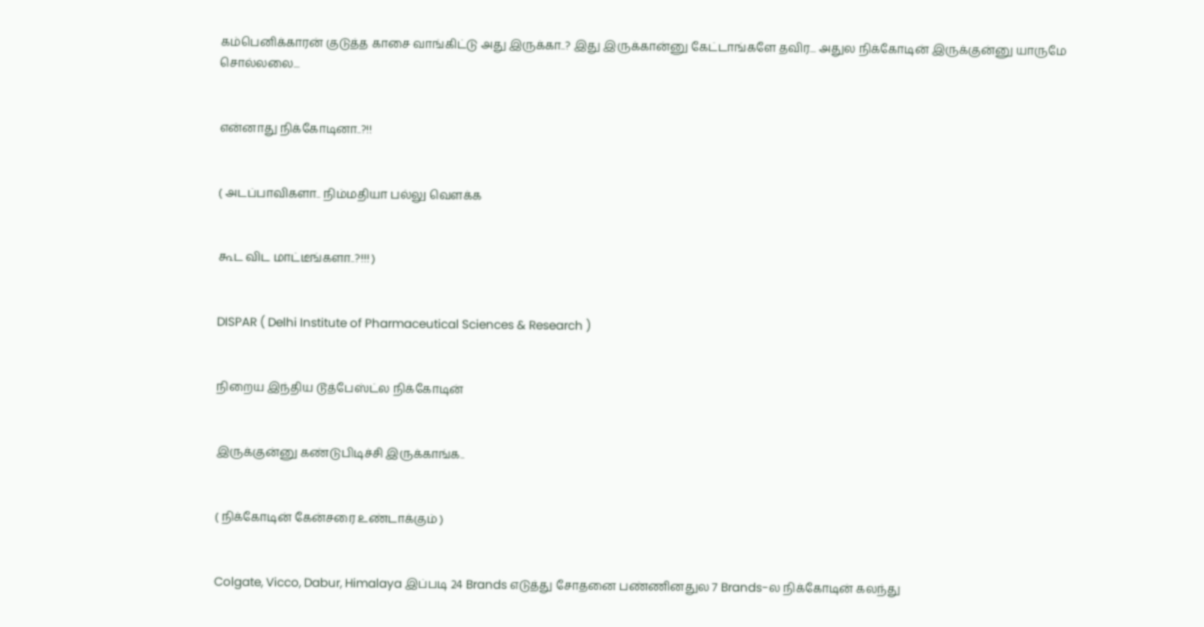கம்பெனிக்காரன் குடுத்த காசை வாங்கிட்டு அது இருக்கா..? இது இருக்கான்னு கேட்டாங்களே தவிர... அதுல நிக்கோடின் இருக்குன்னு யாருமே சொல்லலை...


என்னாது நிக்கோடினா..?!!


( அடப்பாவிகளா.. நிம்மதியா பல்லு வெளக்க


கூட விட மாட்டீங்களா..?!!! )


DISPAR ( Delhi Institute of Pharmaceutical Sciences & Research )


நிறைய இந்திய டூத்பேஸ்ட்ல நிக்கோடின்


இருக்குன்னு கண்டுபிடிச்சி இருக்காங்க..


( நிக்கோடின் கேன்சரை உண்டாக்கும் )


Colgate, Vicco, Dabur, Himalaya இப்படி 24 Brands எடுத்து சோதனை பண்ணினதுல 7 Brands-ல நிக்கோடின் கலந்து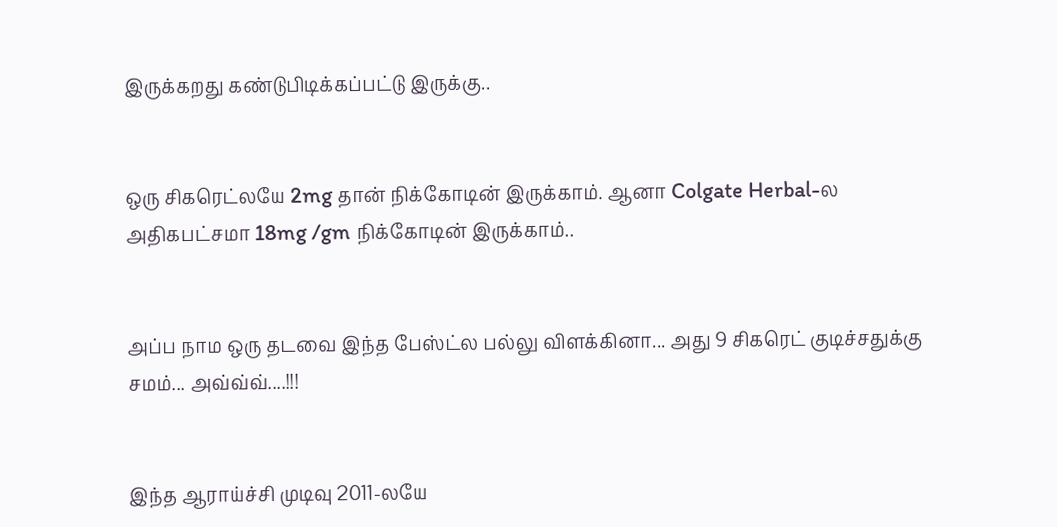இருக்கறது கண்டுபிடிக்கப்பட்டு இருக்கு..


ஒரு சிகரெட்லயே 2mg தான் நிக்கோடின் இருக்காம். ஆனா Colgate Herbal-ல அதிகபட்சமா 18mg /gm நிக்கோடின் இருக்காம்..


அப்ப நாம ஒரு தடவை இந்த பேஸ்ட்ல பல்லு விளக்கினா... அது 9 சிகரெட் குடிச்சதுக்கு சமம்... அவ்வ்வ்....!!!


இந்த ஆராய்ச்சி முடிவு 2011-லயே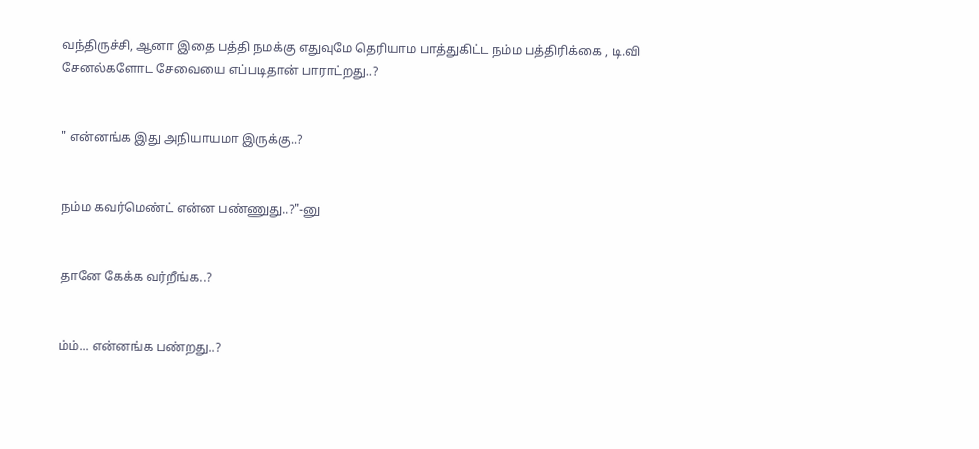வந்திருச்சி, ஆனா இதை பத்தி நமக்கு எதுவுமே தெரியாம பாத்துகிட்ட நம்ம பத்திரிக்கை , டி.வி சேனல்களோட சேவையை எப்படிதான் பாராட்றது..?


" என்னங்க இது அநியாயமா இருக்கு..?


நம்ம கவர்மெண்ட் என்ன பண்ணுது..?"-னு


தானே கேக்க வர்றீங்க..?


ம்ம்... என்னங்க பண்றது..?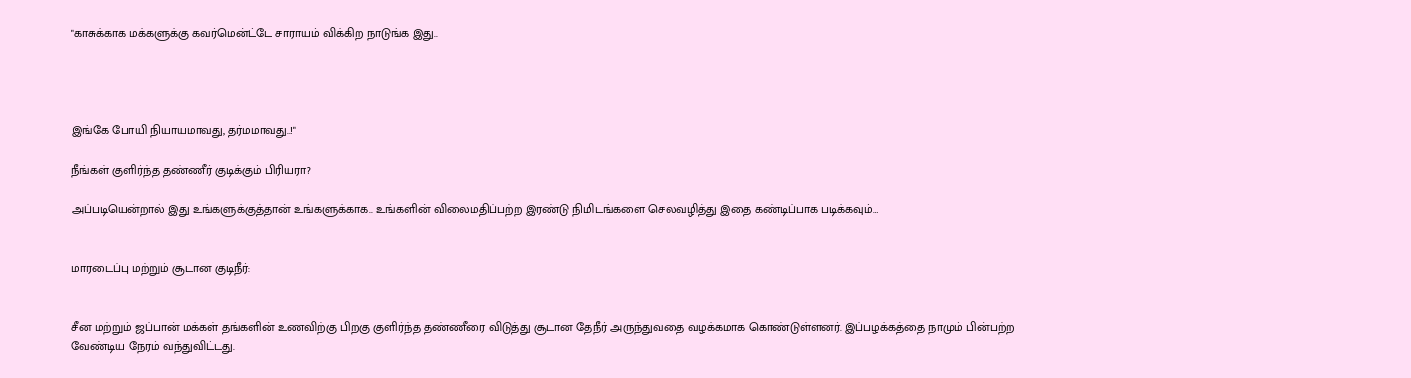"காசுக்காக மக்களுக்கு கவர்மென்ட்டே சாராயம் விக்கிற நாடுங்க இது..




இங்கே போயி நியாயமாவது, தர்மமாவது..!"

நீங்கள் குளிர்ந்த தண்ணீர் குடிக்கும் பிரியரா?

அப்படியென்றால் இது உங்களுக்குத்தான் உங்களுக்காக.. உங்களின் விலைமதிப்பற்ற இரண்டு நிமிடங்களை செலவழித்து இதை கண்டிப்பாக படிக்கவும்…


மாரடைப்பு மற்றும் சூடான குடிநீர்:


சீன மற்றும் ஜப்பான் மக்கள் தங்களின் உணவிற்கு பிறகு குளிர்ந்த தண்ணீரை விடுத்து சூடான தேநீர் அருந்துவதை வழக்கமாக கொண்டுள்ளனர். இப்பழக்கத்தை நாமும் பின்பற்ற வேண்டிய நேரம் வந்துவிட்டது.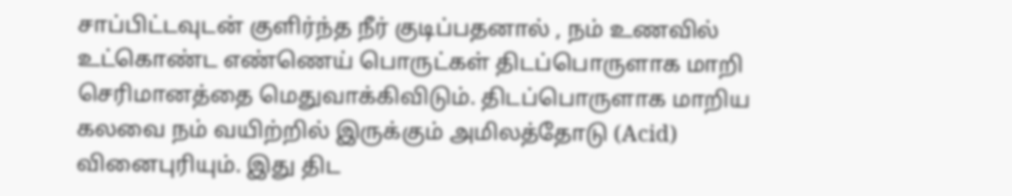சாப்பிட்டவுடன் குளிர்ந்த நீர் குடிப்பதனால் , நம் உணவில் உட்கொண்ட எண்ணெய் பொருட்கள் திடப்பொருளாக மாறி செரிமானத்தை மெதுவாக்கிவிடும். திடப்பொருளாக மாறிய கலவை நம் வயிற்றில் இருக்கும் அமிலத்தோடு (Acid) வினைபுரியும். இது திட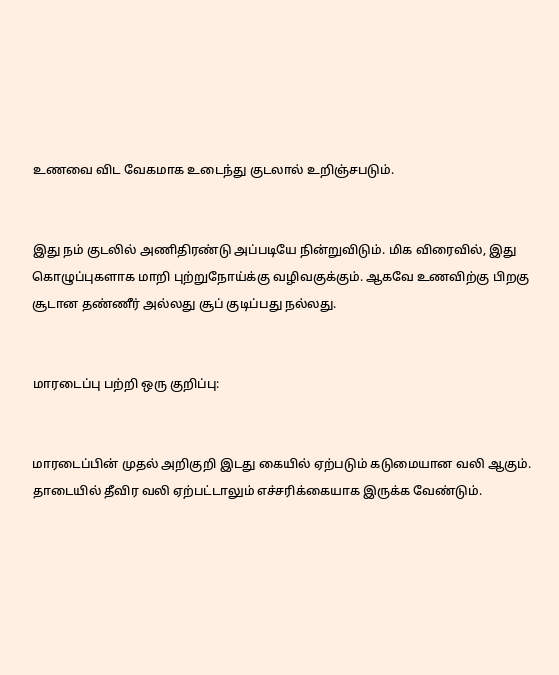உணவை விட வேகமாக உடைந்து குடலால் உறிஞ்சபடும்.


இது நம் குடலில் அணிதிரண்டு அப்படியே நின்றுவிடும். மிக விரைவில், இது கொழுப்புகளாக மாறி புற்றுநோய்க்கு வழிவகுக்கும். ஆகவே உணவிற்கு பிறகு சூடான தண்ணீர் அல்லது சூப் குடிப்பது நல்லது.


மாரடைப்பு பற்றி ஒரு குறிப்பு:


மாரடைப்பின் முதல் அறிகுறி இடது கையில் ஏற்படும் கடுமையான வலி ஆகும். தாடையில் தீவிர வலி ஏற்பட்டாலும் எச்சரிக்கையாக இருக்க வேண்டும்.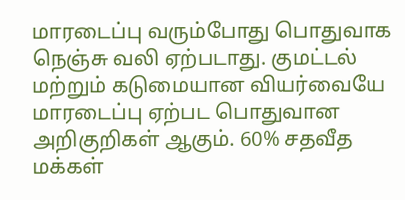மாரடைப்பு வரும்போது பொதுவாக நெஞ்சு வலி ஏற்படாது. குமட்டல் மற்றும் கடுமையான வியர்வையே மாரடைப்பு ஏற்பட பொதுவான அறிகுறிகள் ஆகும். 60% சதவீத மக்கள்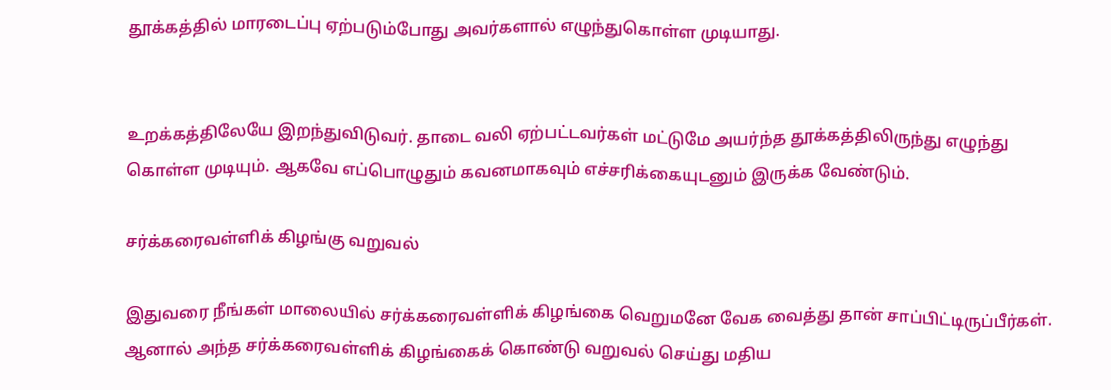தூக்கத்தில் மாரடைப்பு ஏற்படும்போது அவர்களால் எழுந்துகொள்ள முடியாது.


உறக்கத்திலேயே இறந்துவிடுவர். தாடை வலி ஏற்பட்டவர்கள் மட்டுமே அயர்ந்த தூக்கத்திலிருந்து எழுந்து கொள்ள முடியும். ஆகவே எப்பொழுதும் கவனமாகவும் எச்சரிக்கையுடனும் இருக்க வேண்டும்.

சர்க்கரைவள்ளிக் கிழங்கு வறுவல்

இதுவரை நீங்கள் மாலையில் சர்க்கரைவள்ளிக் கிழங்கை வெறுமனே வேக வைத்து தான் சாப்பிட்டிருப்பீர்கள். ஆனால் அந்த சர்க்கரைவள்ளிக் கிழங்கைக் கொண்டு வறுவல் செய்து மதிய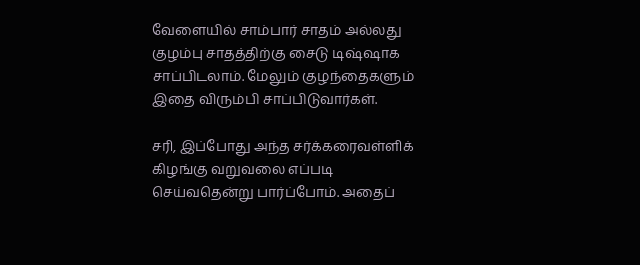வேளையில் சாம்பார் சாதம் அல்லது குழம்பு சாதத்திற்கு சைடு டிஷ்ஷாக சாப்பிடலாம். மேலும் குழந்தைகளும் இதை விரும்பி சாப்பிடுவார்கள்.

சரி, இப்போது அந்த சர்க்கரைவள்ளிக் கிழங்கு வறுவலை எப்படி செய்வதென்று பார்ப்போம். அதைப்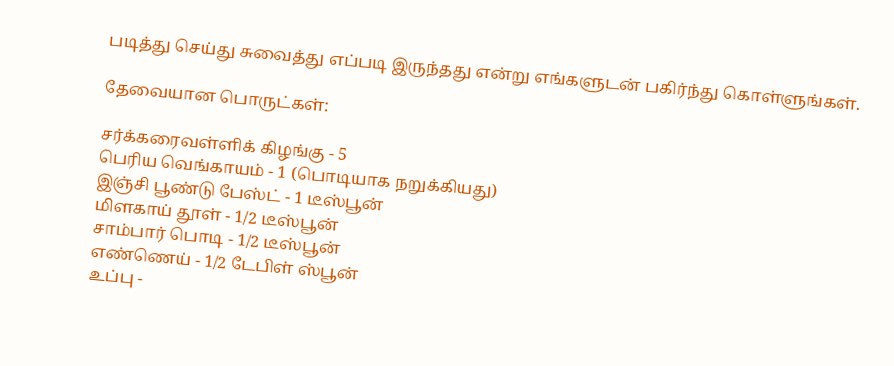படித்து செய்து சுவைத்து எப்படி இருந்தது என்று எங்களுடன் பகிர்ந்து கொள்ளுங்கள்.

தேவையான பொருட்கள்:

சர்க்கரைவள்ளிக் கிழங்கு - 5
பெரிய வெங்காயம் - 1 (பொடியாக நறுக்கியது)
இஞ்சி பூண்டு பேஸ்ட் - 1 டீஸ்பூன்
மிளகாய் தூள் - 1/2 டீஸ்பூன்
சாம்பார் பொடி - 1/2 டீஸ்பூன்
எண்ணெய் - 1/2 டேபிள் ஸ்பூன்
உப்பு -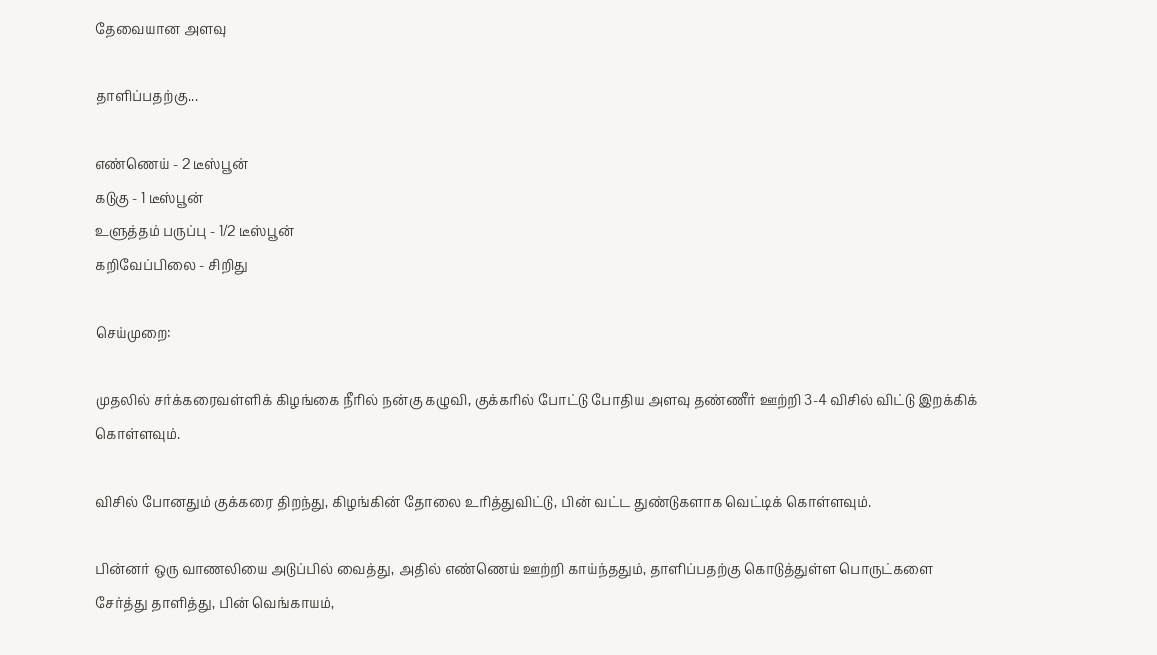தேவையான அளவு

தாளிப்பதற்கு...

எண்ணெய் - 2 டீஸ்பூன்
கடுகு - 1 டீஸ்பூன்
உளுத்தம் பருப்பு - 1/2 டீஸ்பூன்
கறிவேப்பிலை - சிறிது

செய்முறை:

முதலில் சர்க்கரைவள்ளிக் கிழங்கை நீரில் நன்கு கழுவி, குக்கரில் போட்டு போதிய அளவு தண்ணீர் ஊற்றி 3-4 விசில் விட்டு இறக்கிக் கொள்ளவும்.

விசில் போனதும் குக்கரை திறந்து, கிழங்கின் தோலை உரித்துவிட்டு, பின் வட்ட துண்டுகளாக வெட்டிக் கொள்ளவும்.

பின்னர் ஒரு வாணலியை அடுப்பில் வைத்து, அதில் எண்ணெய் ஊற்றி காய்ந்ததும், தாளிப்பதற்கு கொடுத்துள்ள பொருட்களை சேர்த்து தாளித்து, பின் வெங்காயம்,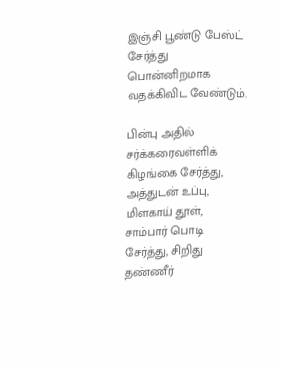இஞ்சி பூண்டு பேஸ்ட் சேர்த்து பொன்னிறமாக வதக்கிவிட வேண்டும்.

பின்பு அதில் சர்க்கரைவள்ளிக் கிழங்கை சேர்த்து, அத்துடன் உப்பு, மிளகாய் தூள், சாம்பார் பொடி சேர்த்து, சிறிது தண்ணீர்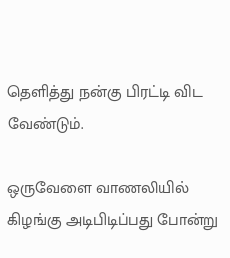தெளித்து நன்கு பிரட்டி விட வேண்டும்.

ஒருவேளை வாணலியில் கிழங்கு அடிபிடிப்பது போன்று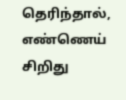தெரிந்தால், எண்ணெய் சிறிது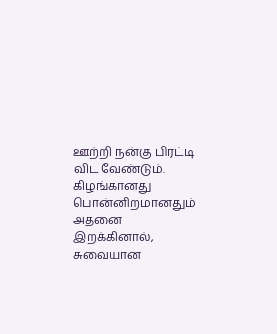ஊற்றி நன்கு பிரட்டி விட வேண்டும். கிழங்கானது பொன்னிறமானதும் அதனை இறக்கினால், சுவையான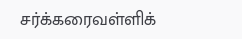சர்க்கரைவள்ளிக்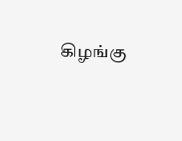கிழங்கு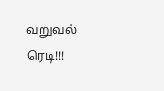வறுவல் ரெடி!!!